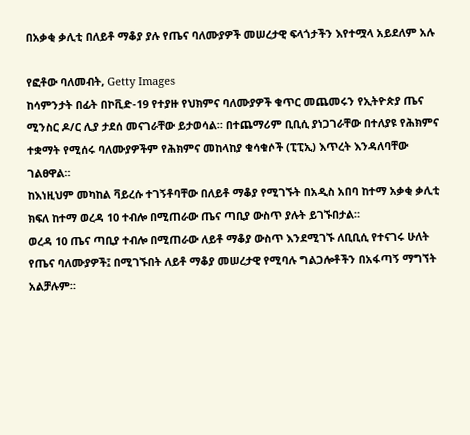በአቃቂ ቃሊቲ በለይቶ ማቆያ ያሉ የጤና ባለሙያዎች መሠረታዊ ፍላጎታችን እየተሟላ አይደለም አሉ

የፎቶው ባለመብት, Getty Images
ከሳምንታት በፊት በኮቪድ-19 የተያዙ የህክምና ባለሙያዎች ቁጥር መጨመሩን የኢትዮጵያ ጤና ሚንስር ዶ/ር ሊያ ታደሰ መናገራቸው ይታወሳል። በተጨማሪም ቢቢሲ ያነጋገራቸው በተለያዩ የሕክምና ተቋማት የሚሰሩ ባለሙያዎችም የሕክምና መከላከያ ቁሳቁሶች (ፒፒኢ) እጥረት እንዳለባቸው ገልፀዋል።
ከእነዚህም መካከል ቫይረሱ ተገኝቶባቸው በለይቶ ማቆያ የሚገኙት በአዲስ አበባ ከተማ አቃቂ ቃሊቲ ክፍለ ከተማ ወረዳ 10 ተብሎ በሚጠራው ጤና ጣቢያ ውስጥ ያሉት ይገኙበታል።
ወረዳ 10 ጤና ጣቢያ ተብሎ በሚጠራው ለይቶ ማቆያ ውስጥ እንደሚገኙ ለቢቢሲ የተናገሩ ሁለት የጤና ባለሙያዎች፤ በሚገኙበት ለይቶ ማቆያ መሠረታዊ የሚባሉ ግልጋሎቶችን በአፋጣኝ ማግኘት አልቻሉም።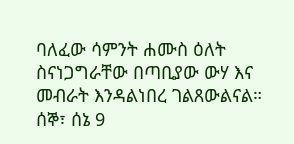ባለፈው ሳምንት ሐሙስ ዕለት ስናነጋግራቸው በጣቢያው ውሃ እና መብራት እንዳልነበረ ገልጸውልናል። ሰኞ፣ ሰኔ 9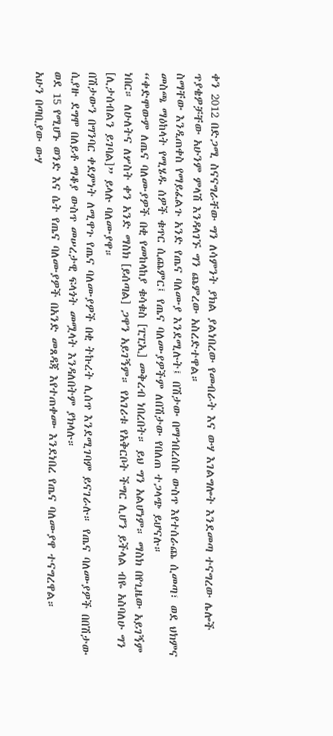ቀን 2012 በድጋሚ ስናናግራቸው ግን ለሳምንት ያክል ያልነበረው የመብራት እና ውሃ እገልግሎት እንደመጣ ተናግረው ሌሎች ጥያቄዎቻቸው አሁንም ምላሽ እንዳላገኙ ግን ጨምረው አስረድተዋል።
ስማቸው እንዲጠቀስ የማይፈልጉ አንድ የጤና ባለሙያ እንደሚሉት፤ በሽታው በማኅበረሰቡ ውስጥ እየተሰራጨ ሲመጣ፣ ወደ ህክምና መስጫ ማዕከላት የሚሄዱ ሰዎች ቁጥር ሲጨምር፤ የጤና ባለሙያዎችም ለበሽታው የበለጠ ተጋላጭ ይሆናሉ።
“ቀድሞውም ለጤና ባለሙያዎች በቂ የመከላከያ ቁሳቁስ [ፒፒኢ] መቅረብ ነበረበት። ይህ ግን አልሆነም። ማስክ በየጊዜው አይገኝም ነበር። ለሁለትና ለሦስት ቀን አንድ ማስክ [ይሰጣል] ጋዋን አይገኝም። የአገሪቱ የአቅርቦት ችግር ሊሆን ይችላል ብዬ አስባለሁ ግን [ሊታሰብልን ይገባል]” ይላሉ ባለሙያዋ።
በሽታውን በግንባር ቀደምነት ለሚዋጉ የጤና ባለሙያዎች በቂ ትኩረት ሊሰጥ እንደሚገባም ይናገራሉ። የጤና ባለሙያዎች በበሽታው ሲያዙ ደግሞ በለይቶ ማቆያ ውስጥ መሠረታዊ ፍላጎት መሟላት እንዳለበትም ያክላሉ።
ወደ 15 የሚሆኑ ወንድ እና ሴት የጤና ባለሙያዎች በአንድ መጸዳጃ እየተጠቀሙ እንደነበረ የጤና ባለሙያዋ ተናግረዋል።
አሁን በጣቢያው ውሃ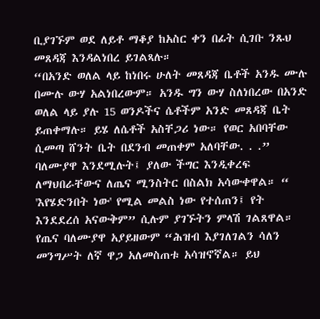ቢያገኙም ወደ ለይቶ ማቆያ ከአስር ቀን በፊት ሲገቡ ንጹህ መጸዳጃ እንዳልነበረ ይገልጻሉ።
“በአንድ ወለል ላይ ከነበሩ ሁለት መጸዳጃ ቤቶች አንዱ ሙሉ በሙሉ ውሃ አልነበረውም። አንዱ ግን ውሃ ስለነበረው በአንድ ወለል ላይ ያሉ 15 ወንዶችና ሴቶችም አንድ መጸዳጃ ቤት ይጠቀማሉ። ይሄ ለሴቶች አስቸጋሪ ነው። የወር አበባቸው ሲመጣ ሸንት ቤት በደንብ መጠቀም አለባቸው. . .”
ባለሙያዋ እንደሚሉት፤ ያለው ችግር እንዲቀረፍ ለማህበራቸውና ለጤና ሚንስትር በስልክ አሳውቀዋል። “ 'እየሄድንበት ነው' የሚል መልስ ነው የተሰጠን፤ የት እንደደረሰ አናውቅም” ሲሉም ያገኙትን ምላሽ ገልጸዋል።
የጤና ባለሙያዋ አያይዘውም “ሕዝብ እያገለገልን ሳለን መንግሥት ለኛ ዋጋ አለመስጠቱ አሳዝኖኛል። ይህ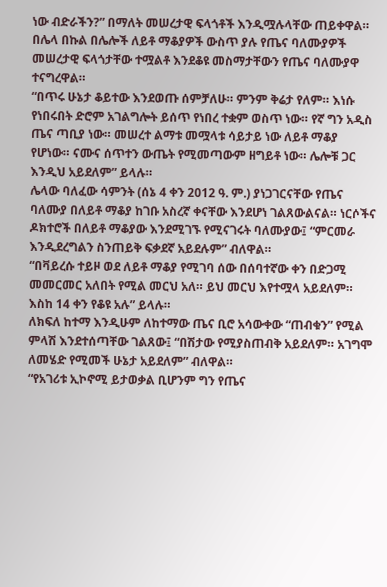ነው ብድራችን?” በማለት መሠረታዊ ፍላጎቶች እንዲሟሉላቸው ጠይቀዋል።
በሌላ በኩል በሌሎች ለይቶ ማቆያዎች ውስጥ ያሉ የጤና ባለሙያዎች መሠረታዊ ፍላጎታቸው ተሟልቶ እንደቆዩ መስማታቸውን የጤና ባለሙያዋ ተናግረዋል።
“በጥሩ ሁኔታ ቆይተው እንደወጡ ሰምቻለሁ። ምንም ቅሬታ የለም። እነሱ የነበሩበት ድሮም አገልግሎት ይሰጥ የነበረ ተቋም ወስጥ ነው። የኛ ግን አዲስ ጤና ጣቢያ ነው። መሠረተ ልማቱ መሟላቱ ሳይታይ ነው ለይቶ ማቆያ የሆነው። ናሙና ሰጥተን ውጤት የሚመጣውም ዘግይቶ ነው። ሌሎቹ ጋር እንዲህ አይደለም” ይላሉ።
ሌላው ባለፈው ሳምንት (ሰኔ 4 ቀን 2012 ዓ. ም.) ያነጋገርናቸው የጤና ባለሙያ በለይቶ ማቆያ ከገቡ አስረኛ ቀናቸው እንደሆነ ገልጸውልናል። ነርሶችና ዶክተሮች በለይቶ ማቆያው እንደሚገኙ የሚናገሩት ባለሙያው፤ “ምርመራ እንዲደረግልን ስንጠይቅ ፍቃደኛ አይደሉም” ብለዋል።
“በቫይረሱ ተይዞ ወደ ለይቶ ማቆያ የሚገባ ሰው በሰባተኛው ቀን በድጋሚ መመርመር አለበት የሚል መርህ አለ። ይህ መርህ እየተሟላ አይደለም። እስከ 14 ቀን የቆዩ አሉ” ይላሉ።
ለክፍለ ከተማ እንዲሁም ለከተማው ጤና ቢሮ አሳውቀው “ጠብቁን” የሚል ምላሽ እንደተሰጣቸው ገልጸው፤ “በሽታው የሚያስጠብቅ አይደለም። አገግሞ ለመሄድ የሚመች ሁኔታ አይደለም” ብለዋል።
“የአገሪቱ ኢኮኖሚ ይታወቃል ቢሆንም ግን የጤና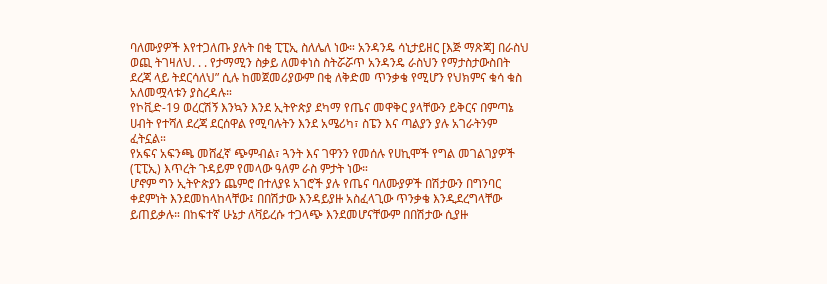ባለሙያዎች እየተጋለጡ ያሉት በቂ ፒፒኢ ስለሌለ ነው። አንዳንዴ ሳኒታይዘር [እጅ ማጽጃ] በራስህ ወጪ ትገዛለህ. . . የታማሚን ስቃይ ለመቀነስ ስትሯሯጥ አንዳንዴ ራስህን የማታስታውስበት ደረጃ ላይ ትደርሳለህ” ሲሉ ከመጀመሪያውም በቂ ለቅድመ ጥንቃቄ የሚሆን የህክምና ቁሳ ቁስ አለመሟላቱን ያስረዳሉ።
የኮቪድ-19 ወረርሽኝ እንኳን እንደ ኢትዮጵያ ደካማ የጤና መዋቅር ያላቸውን ይቅርና በምጣኔ ሀብት የተሻለ ደረጃ ደርሰዋል የሚባሉትን እንደ አሜሪካ፣ ስፔን እና ጣልያን ያሉ አገራትንም ፈትኗል።
የአፍና አፍንጫ መሸፈኛ ጭምብል፣ ጓንት እና ገዋንን የመሰሉ የሀኪሞች የግል መገልገያዎች (ፒፒኢ) እጥረት ጉዳይም የመላው ዓለም ራስ ምታት ነው።
ሆኖም ግን ኢትዮጵያን ጨምሮ በተለያዩ አገሮች ያሉ የጤና ባለሙያዎች በሽታውን በግንባር ቀደምነት እንደመከላከላቸው፤ በበሽታው እንዳይያዙ አስፈላጊው ጥንቃቄ እንዲደረግላቸው ይጠይቃሉ። በከፍተኛ ሁኔታ ለቫይረሱ ተጋላጭ እንደመሆናቸውም በበሽታው ሲያዙ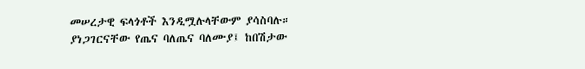መሠረታዊ ፍላጎቶች እንዲሟሉላቸውም ያሳስባሉ።
ያነጋገርናቸው የጤና ባለጤና ባለሙያ፤ ከበሽታው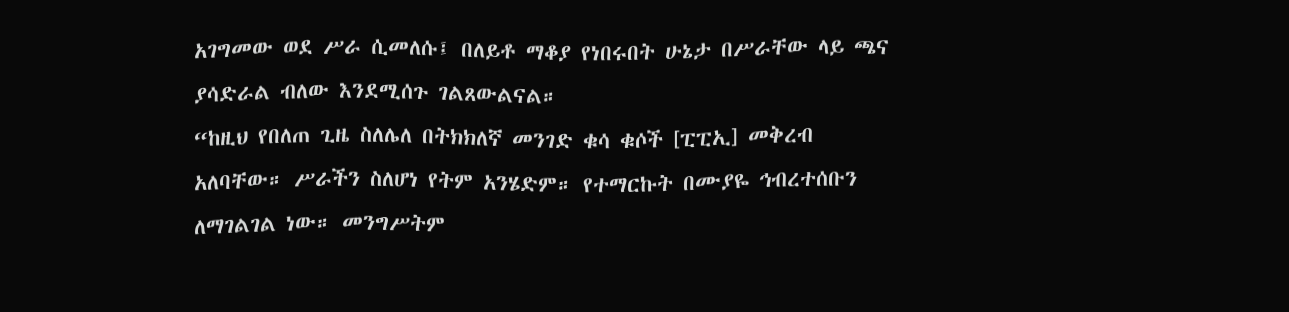አገግመው ወደ ሥራ ሲመለሱ፤ በለይቶ ማቆያ የነበሩበት ሁኔታ በሥራቸው ላይ ጫና ያሳድራል ብለው እንደሚሰጉ ገልጸውልናል።
“ከዚህ የበለጠ ጊዜ ስለሌለ በትክክለኛ መንገድ ቁሳ ቁሶች [ፒፒኢ] መቅረብ አለባቸው። ሥራችን ስለሆነ የትም አንሄድም። የተማርኩት በሙያዬ ኅብረተሰቡን ለማገልገል ነው። መንግሥትም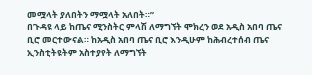መሟላት ያለበትን ማሟላት አለበት።”
በጉዳዩ ላይ ከጤና ሚንስትር ምላሽ ለማግኘት ሞክረን ወደ አዲስ አበባ ጤና ቢሮ መርተውናል። ከአዲስ አበባ ጤና ቢሮ እንዲሁም ከሕብረተሰብ ጤና ኢንስቲትዩትም አስተያየት ለማግኘት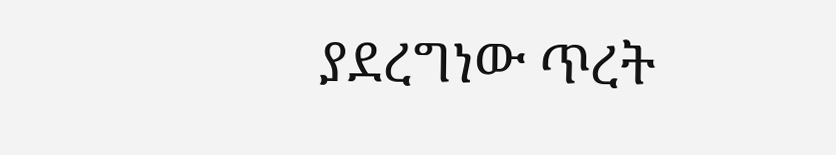ያደረግነው ጥረት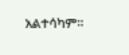አልተሳካም።